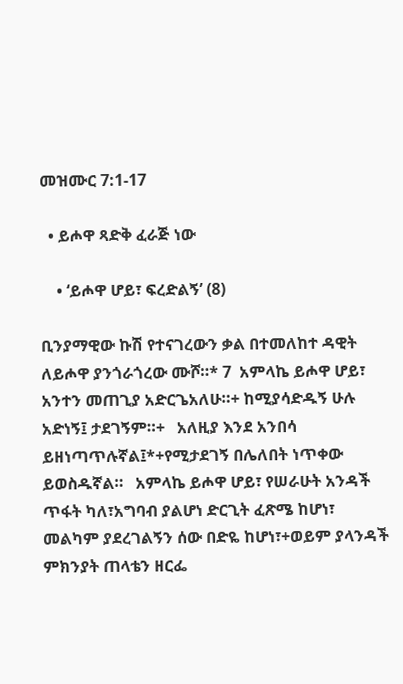መዝሙር 7:1-17

  • ይሖዋ ጻድቅ ፈራጅ ነው

    • ‘ይሖዋ ሆይ፣ ፍረድልኝ’ (8)

ቢንያማዊው ኩሽ የተናገረውን ቃል በተመለከተ ዳዊት ለይሖዋ ያንጎራጎረው ሙሾ።* 7  አምላኬ ይሖዋ ሆይ፣ አንተን መጠጊያ አድርጌአለሁ።+ ከሚያሳድዱኝ ሁሉ አድነኝ፤ ታደገኝም።+   አለዚያ እንደ አንበሳ ይዘነጣጥሉኛል፤*+የሚታደገኝ በሌለበት ነጥቀው ይወስዱኛል።   አምላኬ ይሖዋ ሆይ፣ የሠራሁት አንዳች ጥፋት ካለ፣አግባብ ያልሆነ ድርጊት ፈጽሜ ከሆነ፣   መልካም ያደረገልኝን ሰው በድዬ ከሆነ፣+ወይም ያላንዳች ምክንያት ጠላቴን ዘርፌ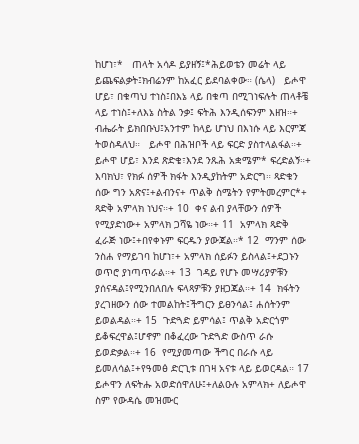ከሆነ፣*   ጠላት አሳዶ ይያዘኝ፤*ሕይወቴን መሬት ላይ ይጨፍልቃት፤ክብሬንም ከአፈር ይደባልቀው። (ሴላ)   ይሖዋ ሆይ፣ በቁጣህ ተነስ፤በእኔ ላይ በቁጣ በሚገነፍሉት ጠላቶቼ ላይ ተነስ፤+ለእኔ ስትል ንቃ፤ ፍትሕ እንዲሰፍንም እዘዝ።+   ብሔራት ይክበቡህ፤አንተም ከላይ ሆነህ በእነሱ ላይ እርምጃ ትወስዳለህ።   ይሖዋ በሕዝቦች ላይ ፍርድ ያስተላልፋል።+ ይሖዋ ሆይ፣ እንደ ጽድቄ፣እንደ ንጹሕ አቋሜም* ፍረድልኝ።+   እባክህ፣ የክፉ ሰዎች ክፋት እንዲያከትም አድርግ። ጻድቁን ሰው ግን አጽና፤+ልብንና+ ጥልቅ ስሜትን የምትመረምር*+ ጻድቅ አምላክ ነህና።+ 10  ቀና ልብ ያላቸውን ሰዎች የሚያድነው+ አምላክ ጋሻዬ ነው።+ 11  አምላክ ጻድቅ ፈራጅ ነው፤+በየቀኑም ፍርዱን ያውጃል።* 12  ማንም ሰው ንስሐ የማይገባ ከሆነ፣+ አምላክ ሰይፉን ይስላል፤+ደጋኑን ወጥሮ ያነጣጥራል።+ 13  ገዳይ የሆኑ መሣሪያዎቹን ያሰናዳል፤የሚንበለበሉ ፍላጻዎቹን ያዘጋጃል።+ 14  ክፋትን ያረገዘውን ሰው ተመልከት፤ችግርን ይፀንሳል፤ ሐሰትንም ይወልዳል።+ 15  ጉድጓድ ይምሳል፤ ጥልቅ አድርጎም ይቆፍረዋል፤ሆኖም በቆፈረው ጉድጓድ ውስጥ ራሱ ይወድቃል።+ 16  የሚያመጣው ችግር በራሱ ላይ ይመለሳል፤+የዓመፅ ድርጊቱ በገዛ አናቱ ላይ ይወርዳል። 17  ይሖዋን ለፍትሑ አወድሰዋለሁ፤+ለልዑሉ አምላክ+ ለይሖዋ ስም የውዳሴ መዝሙር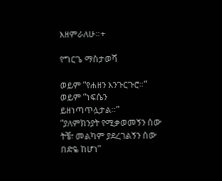እዘምራለሁ።+

የግርጌ ማስታወሻ

ወይም “የሐዘን እንጉርጉሮ።”
ወይም “ነፍሴን ይዘነጣጥሏታል።”
“ያለምክንያት የሚቃወመኝን ሰው ትቼ፣ መልካም ያደረገልኝን ሰው በድዬ ከሆነ”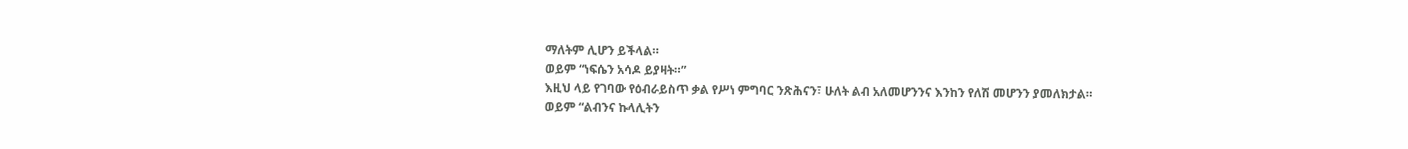ማለትም ሊሆን ይችላል።
ወይም “ነፍሴን አሳዶ ይያዛት።”
እዚህ ላይ የገባው የዕብራይስጥ ቃል የሥነ ምግባር ንጽሕናን፣ ሁለት ልብ አለመሆንንና እንከን የለሽ መሆንን ያመለክታል።
ወይም “ልብንና ኩላሊትን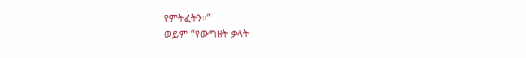የምትፈትን።”
ወይም “የውግዘት ቃላት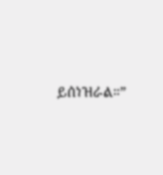ይሰነዝራል።”